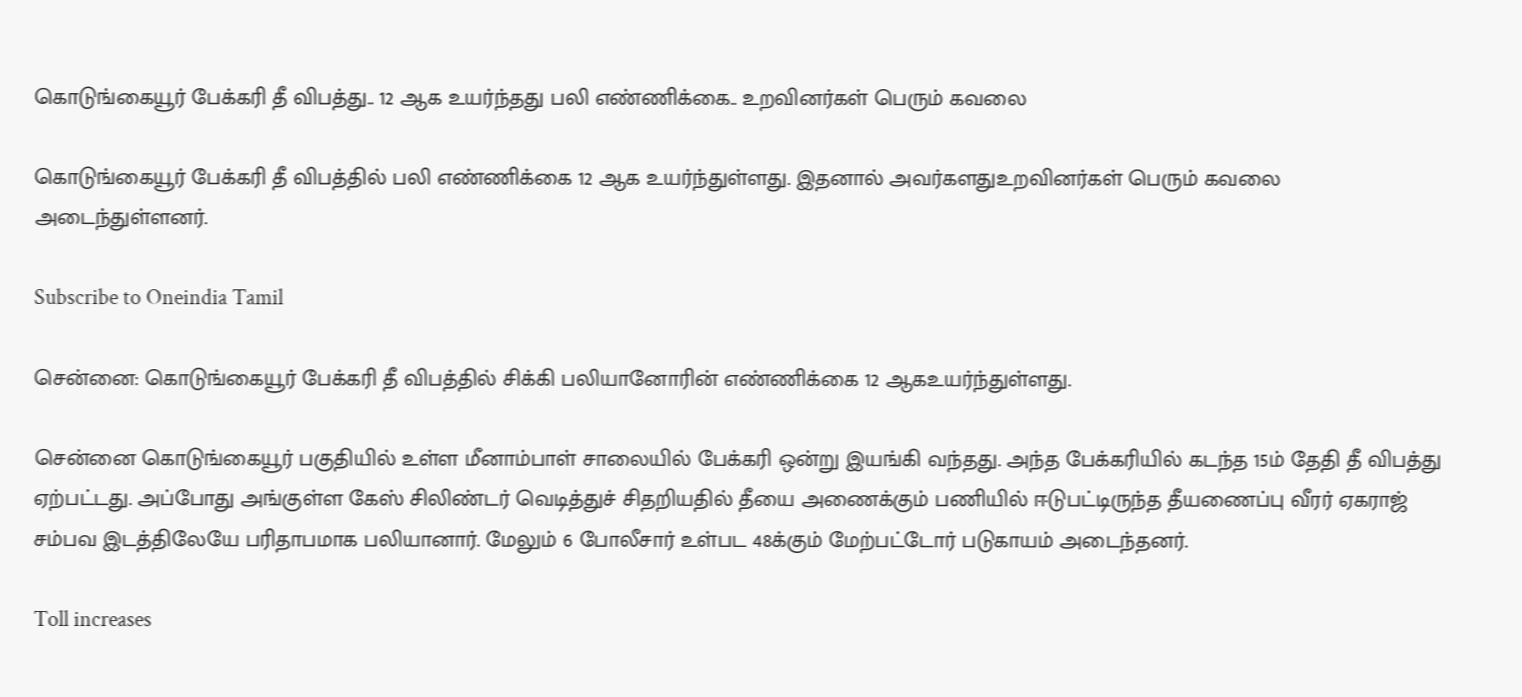கொடுங்கையூர் பேக்கரி தீ விபத்து.. 12 ஆக உயர்ந்தது பலி எண்ணிக்கை.. உறவினர்கள் பெரும் கவலை

கொடுங்கையூர் பேக்கரி தீ விபத்தில் பலி எண்ணிக்கை 12 ஆக உயர்ந்துள்ளது. இதனால் அவர்களதுஉறவினர்கள் பெரும் கவலை அடைந்துள்ளனர்.

Subscribe to Oneindia Tamil

சென்னை: கொடுங்கையூர் பேக்கரி தீ விபத்தில் சிக்கி பலியானோரின் எண்ணிக்கை 12 ஆகஉயர்ந்துள்ளது.

சென்னை கொடுங்கையூர் பகுதியில் உள்ள மீனாம்பாள் சாலையில் பேக்கரி ஒன்று இயங்கி வந்தது. அந்த பேக்கரியில் கடந்த 15ம் தேதி தீ விபத்து ஏற்பட்டது. அப்போது அங்குள்ள கேஸ் சிலிண்டர் வெடித்துச் சிதறியதில் தீயை அணைக்கும் பணியில் ஈடுபட்டிருந்த தீயணைப்பு வீரர் ஏகராஜ் சம்பவ இடத்திலேயே பரிதாபமாக பலியானார். மேலும் 6 போலீசார் உள்பட 48க்கும் மேற்பட்டோர் படுகாயம் அடைந்தனர்.

Toll increases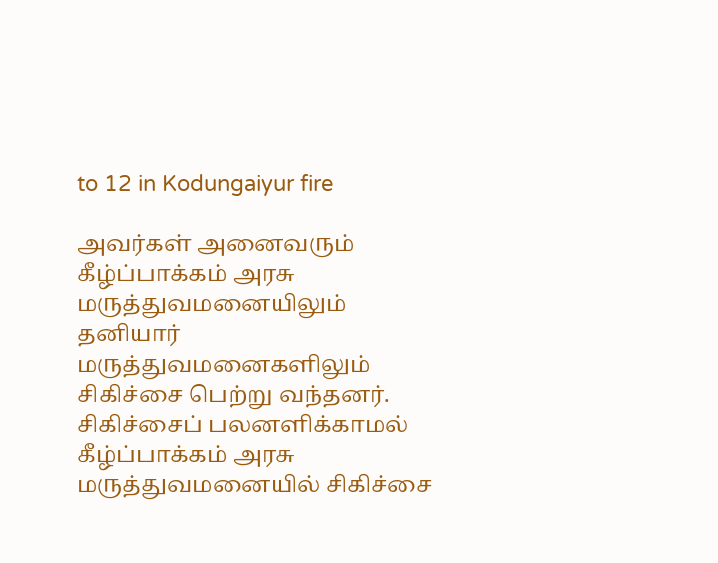to 12 in Kodungaiyur fire

அவர்கள் அனைவரும் கீழ்ப்பாக்கம் அரசு மருத்துவமனையிலும் தனியார் மருத்துவமனைகளிலும் சிகிச்சை பெற்று வந்தனர். சிகிச்சைப் பலனளிக்காமல் கீழ்ப்பாக்கம் அரசு மருத்துவமனையில் சிகிச்சை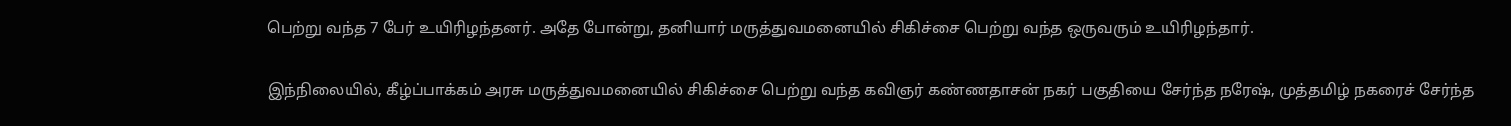பெற்று வந்த 7 பேர் உயிரிழந்தனர். அதே போன்று, தனியார் மருத்துவமனையில் சிகிச்சை பெற்று வந்த ஒருவரும் உயிரிழந்தார்.

இந்நிலையில், கீழ்ப்பாக்கம் அரசு மருத்துவமனையில் சிகிச்சை பெற்று வந்த கவிஞர் கண்ணதாசன் நகர் பகுதியை சேர்ந்த நரேஷ், முத்தமிழ் நகரைச் சேர்ந்த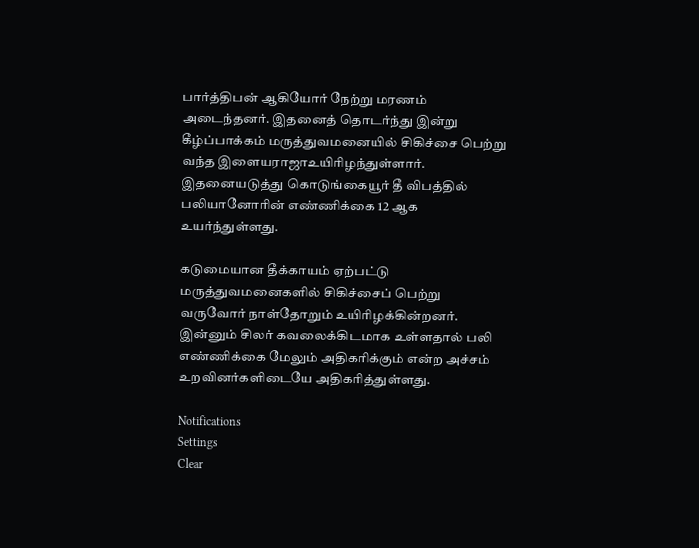பார்த்திபன் ஆகியோர் நேற்று மரணம் அடைந்தனர். இதனைத் தொடர்ந்து இன்று கீழ்ப்பாக்கம் மருத்துவமனையில் சிகிச்சை பெற்று வந்த இளையராஜாஉயிரிழந்துள்ளார். இதனையடுத்து கொடுங்கையூர் தீ விபத்தில் பலியானோரின் எண்ணிக்கை 12 ஆக உயர்ந்துள்ளது.

கடுமையான தீக்காயம் ஏற்பட்டு மருத்துவமனைகளில் சிகிச்சைப் பெற்று வருவோர் நாள்தோறும் உயிரிழக்கின்றனர். இன்னும் சிலர் கவலைக்கிடமாக உள்ளதால் பலி எண்ணிக்கை மேலும் அதிகரிக்கும் என்ற அச்சம் உறவினர்களிடையே அதிகரித்துள்ளது.

Notifications
Settings
Clear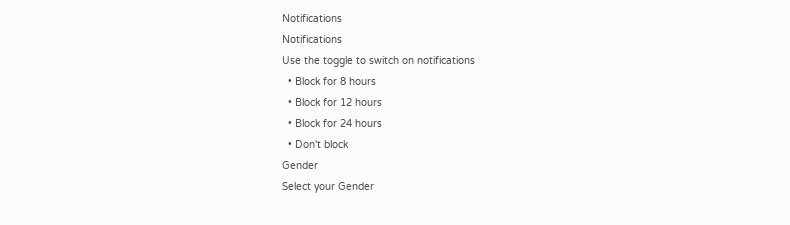Notifications
Notifications
Use the toggle to switch on notifications
  • Block for 8 hours
  • Block for 12 hours
  • Block for 24 hours
  • Don't block
Gender
Select your Gender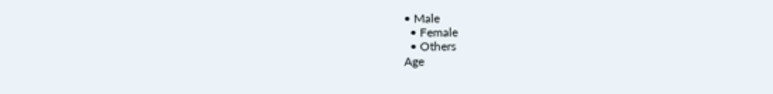• Male
  • Female
  • Others
Age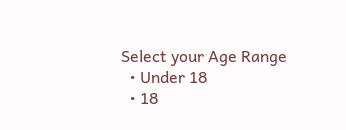Select your Age Range
  • Under 18
  • 18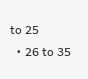to 25
  • 26 to 35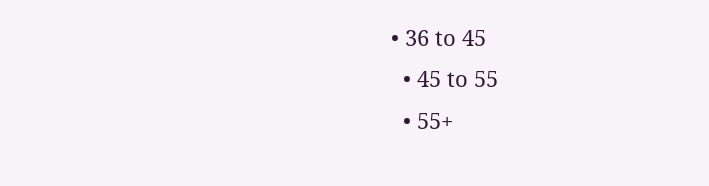• 36 to 45
  • 45 to 55
  • 55+